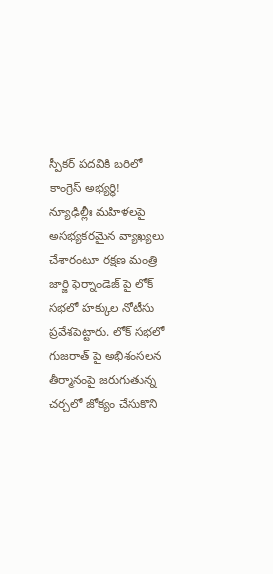స్పీకర్ పదవికి బరిలో కాంగ్రెస్ అభ్యర్థి!
న్యూఢిల్లీః మహిళలపై అసభ్యకరమైన వ్యాఖ్యలు చేశారంటూ రక్షణ మంత్రి జార్జి ఫెర్నాండెజ్ పై లోక్ సభలో హక్కుల నోటీసు ప్రవేశపెట్టారు. లోక్ సభలో గుజరాత్ పై అభిశంసలన తీర్మానంపై జరుగుతున్న చర్చలో జోక్యం చేసుకొని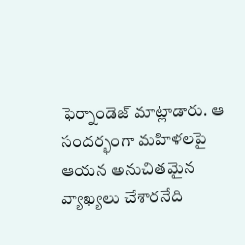ఫెర్నాండెజ్ మాట్లాడారు. ఆ సందర్భంగా మహిళలపై ఆయన అనుచితమైన వ్యాఖ్యలు చేశారనేది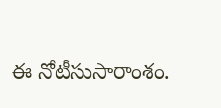ఈ నోటీసుసారాంశం.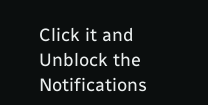Click it and Unblock the Notifications